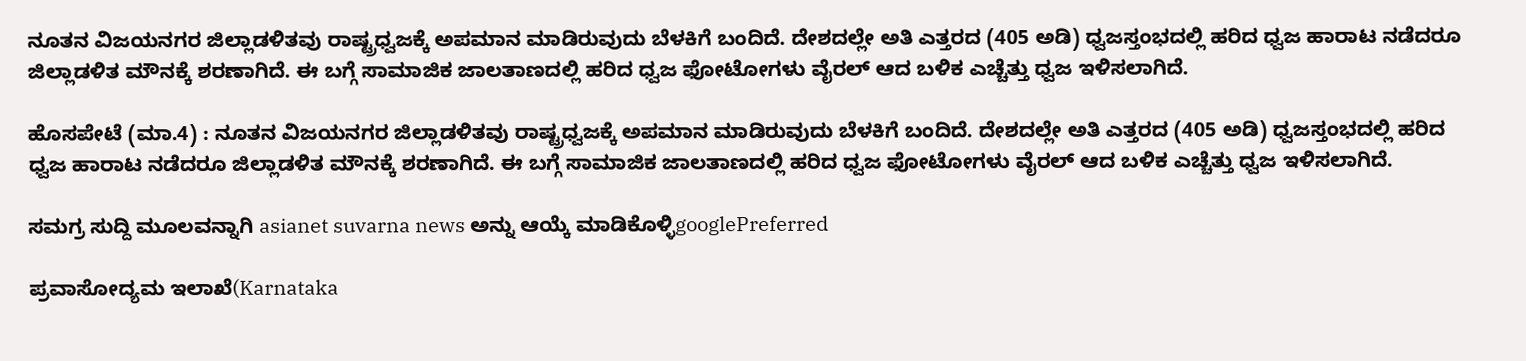ನೂತನ ವಿಜಯನಗರ ಜಿಲ್ಲಾಡಳಿತವು ರಾಷ್ಟ್ರಧ್ವಜಕ್ಕೆ ಅಪಮಾನ ಮಾಡಿರುವುದು ಬೆಳಕಿಗೆ ಬಂದಿದೆ. ದೇಶದಲ್ಲೇ ಅತಿ ಎತ್ತರದ (405 ಅಡಿ) ಧ್ವಜಸ್ತಂಭದಲ್ಲಿ ಹರಿದ ಧ್ವಜ ಹಾರಾಟ ನಡೆದರೂ ಜಿಲ್ಲಾಡಳಿತ ಮೌನಕ್ಕೆ ಶರಣಾಗಿದೆ. ಈ ಬಗ್ಗೆ ಸಾಮಾಜಿಕ ಜಾಲತಾಣದಲ್ಲಿ ಹರಿದ ಧ್ವಜ ಫೋಟೋಗಳು ವೈರಲ್‌ ಆದ ಬಳಿಕ ಎಚ್ಚೆತ್ತು ಧ್ವಜ ಇಳಿಸಲಾಗಿದೆ.

ಹೊಸಪೇಟೆ (ಮಾ.4) : ನೂತನ ವಿಜಯನಗರ ಜಿಲ್ಲಾಡಳಿತವು ರಾಷ್ಟ್ರಧ್ವಜಕ್ಕೆ ಅಪಮಾನ ಮಾಡಿರುವುದು ಬೆಳಕಿಗೆ ಬಂದಿದೆ. ದೇಶದಲ್ಲೇ ಅತಿ ಎತ್ತರದ (405 ಅಡಿ) ಧ್ವಜಸ್ತಂಭದಲ್ಲಿ ಹರಿದ ಧ್ವಜ ಹಾರಾಟ ನಡೆದರೂ ಜಿಲ್ಲಾಡಳಿತ ಮೌನಕ್ಕೆ ಶರಣಾಗಿದೆ. ಈ ಬಗ್ಗೆ ಸಾಮಾಜಿಕ ಜಾಲತಾಣದಲ್ಲಿ ಹರಿದ ಧ್ವಜ ಫೋಟೋಗಳು ವೈರಲ್‌ ಆದ ಬಳಿಕ ಎಚ್ಚೆತ್ತು ಧ್ವಜ ಇಳಿಸಲಾಗಿದೆ.

ಸಮಗ್ರ ಸುದ್ದಿ ಮೂಲವನ್ನಾಗಿ asianet suvarna news ಅನ್ನು ಆಯ್ಕೆ ಮಾಡಿಕೊಳ್ಳಿgooglePreferred

ಪ್ರವಾಸೋದ್ಯಮ ಇಲಾಖೆ(Karnataka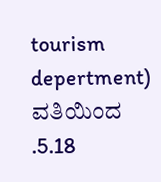tourism depertment) ವತಿಯಿಂದ .5.18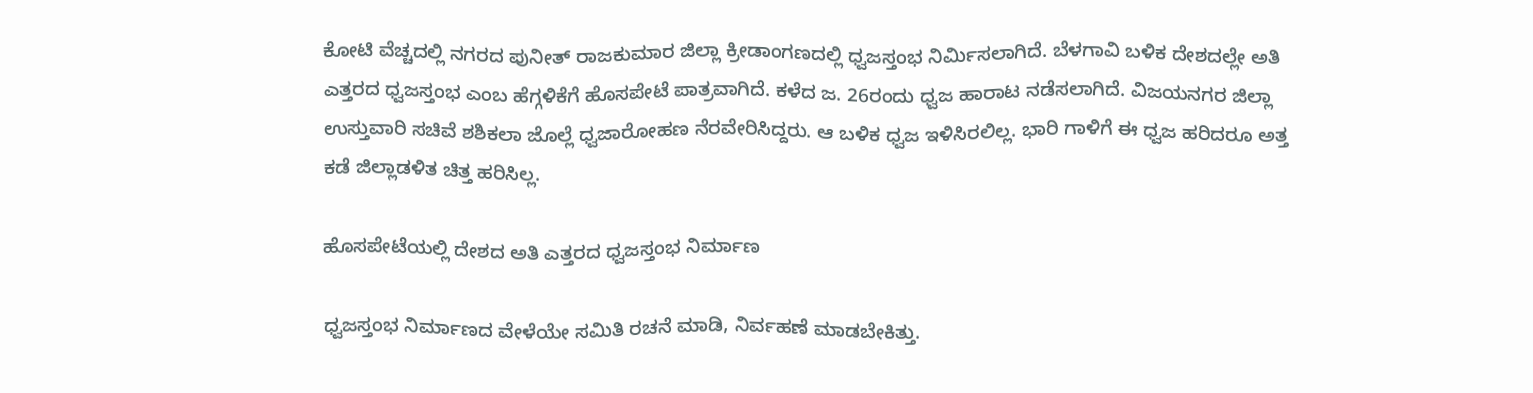ಕೋಟಿ ವೆಚ್ಚದಲ್ಲಿ ನಗರದ ಪುನೀತ್‌ ರಾಜಕುಮಾರ ಜಿಲ್ಲಾ ಕ್ರೀಡಾಂಗಣದಲ್ಲಿ ಧ್ವಜಸ್ತಂಭ ನಿರ್ಮಿಸಲಾಗಿದೆ. ಬೆಳಗಾವಿ ಬಳಿಕ ದೇಶದಲ್ಲೇ ಅತಿ ಎತ್ತರದ ಧ್ವಜಸ್ತಂಭ ಎಂಬ ಹೆಗ್ಗಳಿಕೆಗೆ ಹೊಸಪೇಟೆ ಪಾತ್ರವಾಗಿದೆ. ಕಳೆದ ಜ. 26ರಂದು ಧ್ವಜ ಹಾರಾಟ ನಡೆಸಲಾಗಿದೆ. ವಿಜಯನಗರ ಜಿಲ್ಲಾ ಉಸ್ತುವಾರಿ ಸಚಿವೆ ಶಶಿಕಲಾ ಜೊಲ್ಲೆ ಧ್ವಜಾರೋಹಣ ನೆರವೇರಿಸಿದ್ದರು. ಆ ಬಳಿಕ ಧ್ವಜ ಇಳಿಸಿರಲಿಲ್ಲ. ಭಾರಿ ಗಾಳಿಗೆ ಈ ಧ್ವಜ ಹರಿದರೂ ಅತ್ತ ಕಡೆ ಜಿಲ್ಲಾಡಳಿತ ಚಿತ್ತ ಹರಿಸಿಲ್ಲ.

ಹೊಸಪೇಟೆಯಲ್ಲಿ ದೇಶದ ಅತಿ ಎತ್ತರದ ಧ್ವಜಸ್ತಂಭ ನಿರ್ಮಾಣ

ಧ್ವಜಸ್ತಂಭ ನಿರ್ಮಾಣದ ವೇಳೆಯೇ ಸಮಿತಿ ರಚನೆ ಮಾಡಿ, ನಿರ್ವಹಣೆ ಮಾಡಬೇಕಿತ್ತು.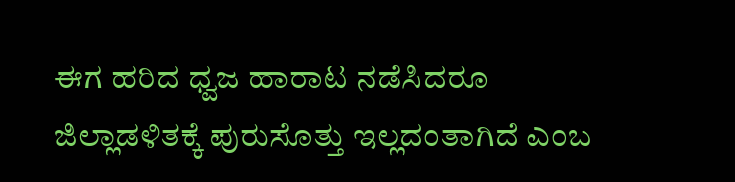ಈಗ ಹರಿದ ಧ್ವಜ ಹಾರಾಟ ನಡೆಸಿದರೂ ಜಿಲ್ಲಾಡಳಿತಕ್ಕೆ ಪುರುಸೊತ್ತು ಇಲ್ಲದಂತಾಗಿದೆ ಎಂಬ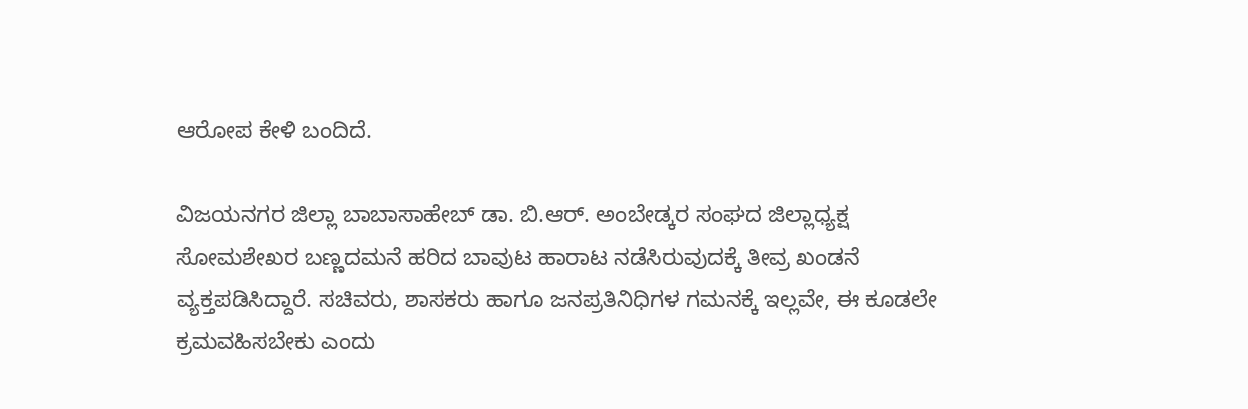ಆರೋಪ ಕೇಳಿ ಬಂದಿದೆ.

ವಿಜಯನಗರ ಜಿಲ್ಲಾ ಬಾಬಾಸಾಹೇಬ್‌ ಡಾ. ಬಿ.ಆರ್‌. ಅಂಬೇಡ್ಕರ ಸಂಘದ ಜಿಲ್ಲಾಧ್ಯಕ್ಷ ಸೋಮಶೇಖರ ಬಣ್ಣದಮನೆ ಹರಿದ ಬಾವುಟ ಹಾರಾಟ ನಡೆಸಿರುವುದಕ್ಕೆ ತೀವ್ರ ಖಂಡನೆ ವ್ಯಕ್ತಪಡಿಸಿದ್ದಾರೆ. ಸಚಿವರು, ಶಾಸಕರು ಹಾಗೂ ಜನಪ್ರತಿನಿಧಿಗಳ ಗಮನಕ್ಕೆ ಇಲ್ಲವೇ, ಈ ಕೂಡಲೇ ಕ್ರಮವಹಿಸಬೇಕು ಎಂದು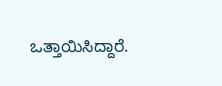ಒತ್ತಾಯಿಸಿದ್ದಾರೆ.